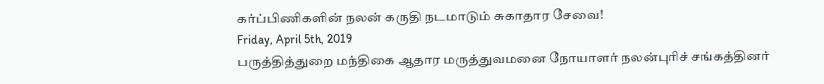கர்ப்பிணிகளின் நலன் கருதி நடமாடும் சுகாதார சேவை!
Friday, April 5th, 2019
பருத்தித்துறை மந்திகை ஆதார மருத்துவமனை நோயாளர் நலன்புரிச் சங்கத்தினர்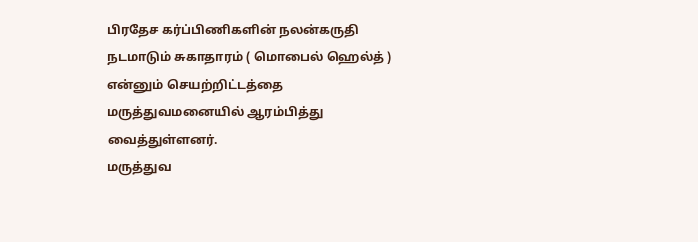பிரதேச கர்ப்பிணிகளின் நலன்கருதி நடமாடும் சுகாதாரம் ( மொபைல் ஹெல்த் ) என்னும் செயற்றிட்டத்தை மருத்துவமனையில் ஆரம்பித்து வைத்துள்ளனர்.
மருத்துவ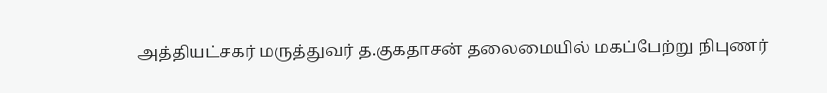அத்தியட்சகர் மருத்துவர் த.குகதாசன் தலைமையில் மகப்பேற்று நிபுணர்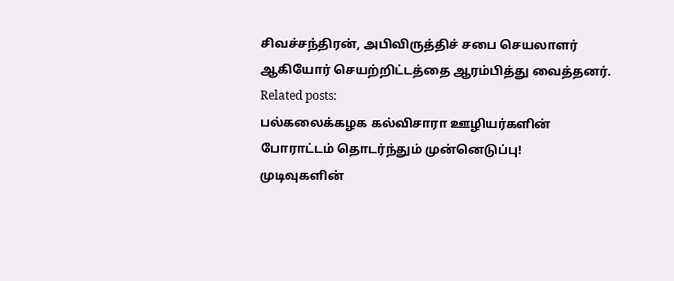சிவச்சந்திரன், அபிவிருத்திச் சபை செயலாளர் ஆகியோர் செயற்றிட்டத்தை ஆரம்பித்து வைத்தனர்.
Related posts:
பல்கலைக்கழக கல்விசாரா ஊழியர்களின் போராட்டம் தொடர்ந்தும் முன்னெடுப்பு!
முடிவுகளின்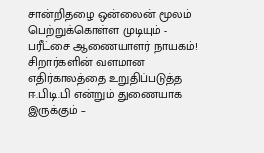சான்றிதழை ஒன்லைன் மூலம் பெற்றுக்கொள்ள முடியும் - பரீட்சை ஆணையாளர் நாயகம்!
சிறார்களின் வளமான எதிர்காலத்தை உறுதிப்படுத்த ஈ.பிடி.பி என்றும் துணையாக இருக்கும் –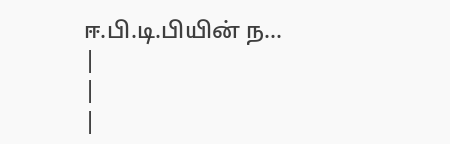ஈ.பி.டி.பியின் ந...
|
|
|